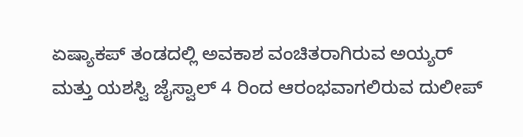ಏಷ್ಯಾಕಪ್ ತಂಡದಲ್ಲಿ ಅವಕಾಶ ವಂಚಿತರಾಗಿರುವ ಅಯ್ಯರ್ ಮತ್ತು ಯಶಸ್ವಿ ಜೈಸ್ವಾಲ್ 4 ರಿಂದ ಆರಂಭವಾಗಲಿರುವ ದುಲೀಪ್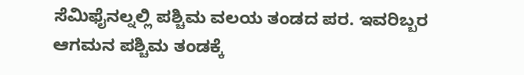ಸೆಮಿಫೈನಲ್ನಲ್ಲಿ ಪಶ್ಚಿಮ ವಲಯ ತಂಡದ ಪರ. ಇವರಿಬ್ಬರ ಆಗಮನ ಪಶ್ಚಿಮ ತಂಡಕ್ಕೆ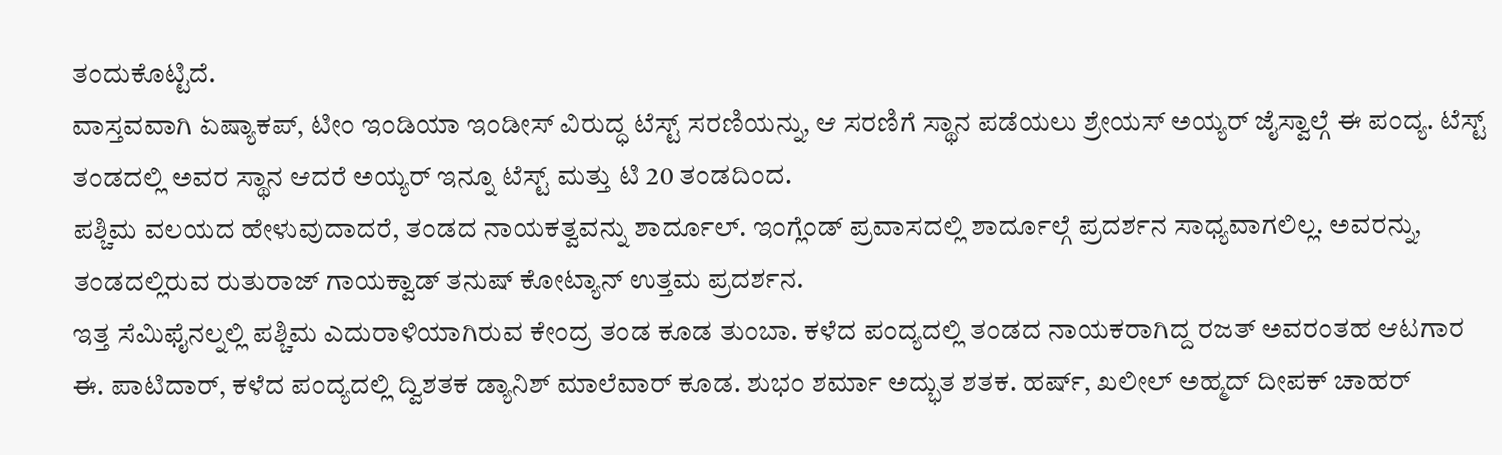ತಂದುಕೊಟ್ಟಿದೆ.
ವಾಸ್ತವವಾಗಿ ಏಷ್ಯಾಕಪ್, ಟೀಂ ಇಂಡಿಯಾ ಇಂಡೀಸ್ ವಿರುದ್ಧ ಟೆಸ್ಟ್ ಸರಣಿಯನ್ನು, ಆ ಸರಣಿಗೆ ಸ್ಥಾನ ಪಡೆಯಲು ಶ್ರೇಯಸ್ ಅಯ್ಯರ್ ಜೈಸ್ವಾಲ್ಗೆ ಈ ಪಂದ್ಯ. ಟೆಸ್ಟ್ ತಂಡದಲ್ಲಿ ಅವರ ಸ್ಥಾನ ಆದರೆ ಅಯ್ಯರ್ ಇನ್ನೂ ಟೆಸ್ಟ್ ಮತ್ತು ಟಿ 20 ತಂಡದಿಂದ.
ಪಶ್ಚಿಮ ವಲಯದ ಹೇಳುವುದಾದರೆ, ತಂಡದ ನಾಯಕತ್ವವನ್ನು ಶಾರ್ದೂಲ್. ಇಂಗ್ಲೆಂಡ್ ಪ್ರವಾಸದಲ್ಲಿ ಶಾರ್ದೂಲ್ಗೆ ಪ್ರದರ್ಶನ ಸಾಧ್ಯವಾಗಲಿಲ್ಲ. ಅವರನ್ನು, ತಂಡದಲ್ಲಿರುವ ರುತುರಾಜ್ ಗಾಯಕ್ವಾಡ್ ತನುಷ್ ಕೋಟ್ಯಾನ್ ಉತ್ತಮ ಪ್ರದರ್ಶನ.
ಇತ್ತ ಸೆಮಿಫೈನಲ್ನಲ್ಲಿ ಪಶ್ಚಿಮ ಎದುರಾಳಿಯಾಗಿರುವ ಕೇಂದ್ರ ತಂಡ ಕೂಡ ತುಂಬಾ. ಕಳೆದ ಪಂದ್ಯದಲ್ಲಿ ತಂಡದ ನಾಯಕರಾಗಿದ್ದ ರಜತ್ ಅವರಂತಹ ಆಟಗಾರ ಈ. ಪಾಟಿದಾರ್, ಕಳೆದ ಪಂದ್ಯದಲ್ಲಿ ದ್ವಿಶತಕ ಡ್ಯಾನಿಶ್ ಮಾಲೆವಾರ್ ಕೂಡ. ಶುಭಂ ಶರ್ಮಾ ಅದ್ಭುತ ಶತಕ. ಹರ್ಷ್, ಖಲೀಲ್ ಅಹ್ಮದ್ ದೀಪಕ್ ಚಾಹರ್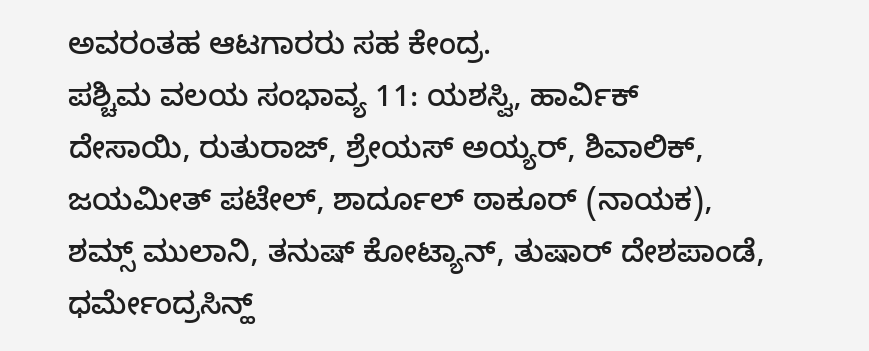ಅವರಂತಹ ಆಟಗಾರರು ಸಹ ಕೇಂದ್ರ.
ಪಶ್ಚಿಮ ವಲಯ ಸಂಭಾವ್ಯ 11: ಯಶಸ್ವಿ, ಹಾರ್ವಿಕ್ ದೇಸಾಯಿ, ರುತುರಾಜ್, ಶ್ರೇಯಸ್ ಅಯ್ಯರ್, ಶಿವಾಲಿಕ್, ಜಯಮೀತ್ ಪಟೇಲ್, ಶಾರ್ದೂಲ್ ಠಾಕೂರ್ (ನಾಯಕ), ಶಮ್ಸ್ ಮುಲಾನಿ, ತನುಷ್ ಕೋಟ್ಯಾನ್, ತುಷಾರ್ ದೇಶಪಾಂಡೆ, ಧರ್ಮೇಂದ್ರಸಿನ್ಹ್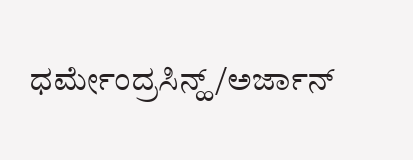ಧರ್ಮೇಂದ್ರಸಿನ್ಹ್/ಅರ್ಜಾನ್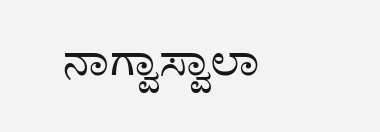ನಾಗ್ವಾಸ್ವಾಲಾ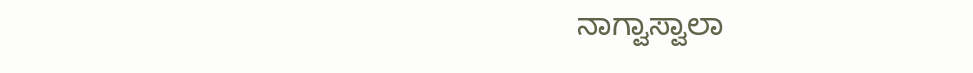ನಾಗ್ವಾಸ್ವಾಲಾ